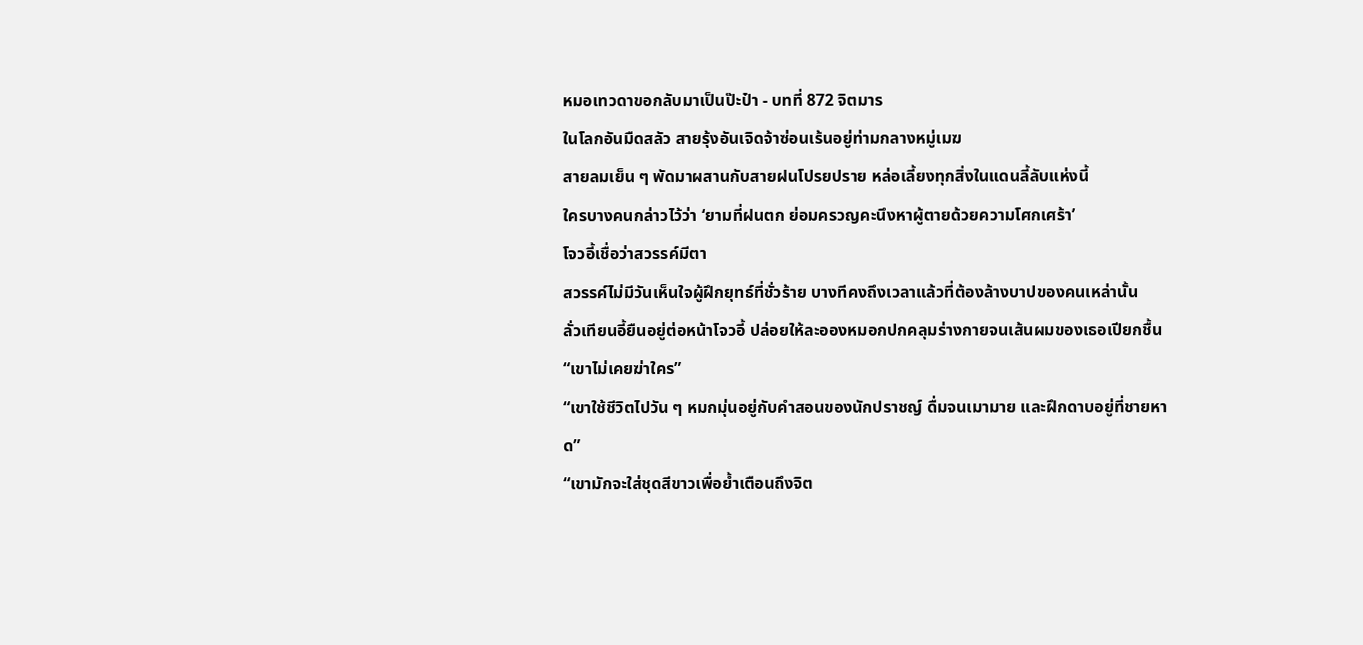หมอเทวดาขอกลับมาเป็นป๊ะป๋า - บทที่ 872 จิตมาร
ในโลกอันมืดสลัว สายรุ้งอันเจิดจ้าซ่อนเร้นอยู่ท่ามกลางหมู่เมฆ
สายลมเย็น ๆ พัดมาผสานกับสายฝนโปรยปราย หล่อเลี้ยงทุกสิ่งในแดนลี้ลับแห่งนี้
ใครบางคนกล่าวไว้ว่า ‘ยามที่ฝนตก ย่อมครวญคะนึงหาผู้ตายด้วยความโศกเศร้า’
โจวอี้เชื่อว่าสวรรค์มีตา
สวรรค์ไม่มีวันเห็นใจผู้ฝึกยุทธ์ที่ชั่วร้าย บางทีคงถึงเวลาแล้วที่ต้องล้างบาปของคนเหล่านั้น
ลั่วเทียนอี้ยืนอยู่ต่อหน้าโจวอี้ ปล่อยให้ละอองหมอกปกคลุมร่างกายจนเส้นผมของเธอเปียกชื้น
“เขาไม่เคยฆ่าใคร”
“เขาใช้ชีวิตไปวัน ๆ หมกมุ่นอยู่กับคำสอนของนักปราชญ์ ดื่มจนเมามาย และฝึกดาบอยู่ที่ชายหาด”
“เขามักจะใส่ชุดสีขาวเพื่อย้ำเตือนถึงจิต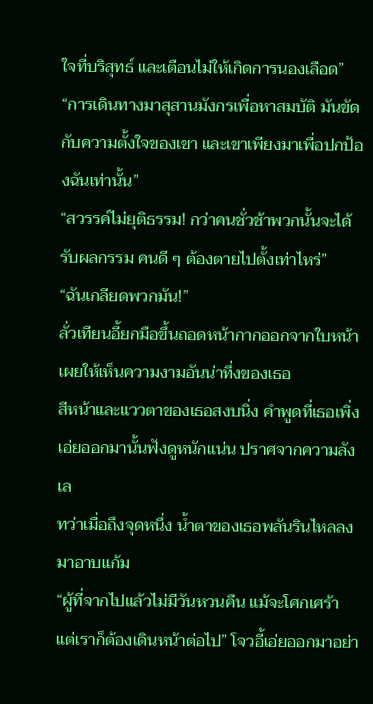ใจที่บริสุทธ์ และเตือนไม่ให้เกิดการนองเลือด”
“การเดินทางมาสุสานมังกรเพื่อหาสมบัติ มันขัดกับความตั้งใจของเขา และเขาเพียงมาเพื่อปกป้องฉันเท่านั้น”
“สวรรค์ไม่ยุติธรรม! กว่าคนชั่วช้าพวกนั้นจะได้รับผลกรรม คนดี ๆ ต้องตายไปตั้งเท่าไหร่”
“ฉันเกลียดพวกมัน!”
ลั่วเทียนอี้ยกมือขึ้นถอดหน้ากากออกจากใบหน้า เผยให้เห็นความงามอันน่าทึ่งของเธอ
สีหน้าและแววตาของเธอสงบนิ่ง คำพูดที่เธอเพิ่งเอ่ยออกมานั้นฟังดูหนักแน่น ปราศจากความลังเล
ทว่าเมื่อถึงจุดหนึ่ง น้ำตาของเธอพลันรินไหลลงมาอาบแก้ม
“ผู้ที่จากไปแล้วไม่มีวันหวนคืน แม้จะโศกเศร้า แต่เราก็ต้องเดินหน้าต่อไป” โจวอี้เอ่ยออกมาอย่า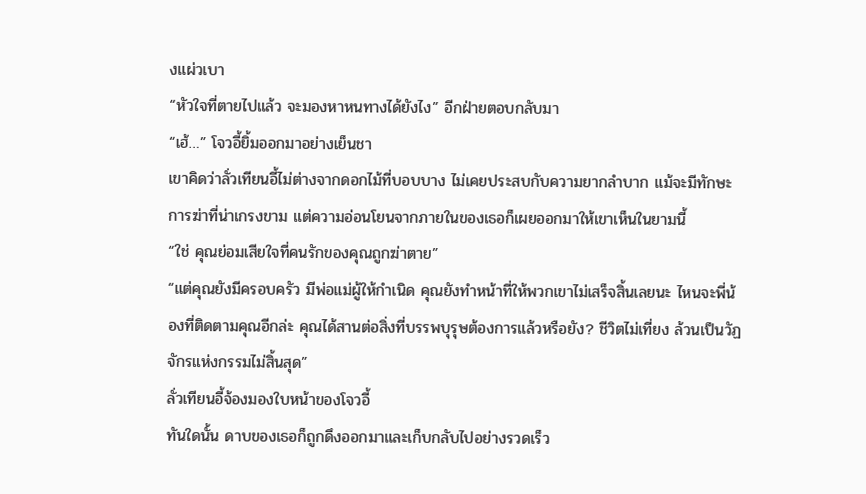งแผ่วเบา
“หัวใจที่ตายไปแล้ว จะมองหาหนทางได้ยังไง” อีกฝ่ายตอบกลับมา
“เฮ้…” โจวอี้ยิ้มออกมาอย่างเย็นชา
เขาคิดว่าลั่วเทียนอี้ไม่ต่างจากดอกไม้ที่บอบบาง ไม่เคยประสบกับความยากลำบาก แม้จะมีทักษะการฆ่าที่น่าเกรงขาม แต่ความอ่อนโยนจากภายในของเธอก็เผยออกมาให้เขาเห็นในยามนี้
“ใช่ คุณย่อมเสียใจที่คนรักของคุณถูกฆ่าตาย”
“แต่คุณยังมีครอบครัว มีพ่อแม่ผู้ให้กำเนิด คุณยังทำหน้าที่ให้พวกเขาไม่เสร็จสิ้นเลยนะ ไหนจะพี่น้องที่ติดตามคุณอีกล่ะ คุณได้สานต่อสิ่งที่บรรพบุรุษต้องการแล้วหรือยัง? ชีวิตไม่เที่ยง ล้วนเป็นวัฏจักรแห่งกรรมไม่สิ้นสุด”
ลั่วเทียนอี้จ้องมองใบหน้าของโจวอี้
ทันใดนั้น ดาบของเธอก็ถูกดึงออกมาและเก็บกลับไปอย่างรวดเร็ว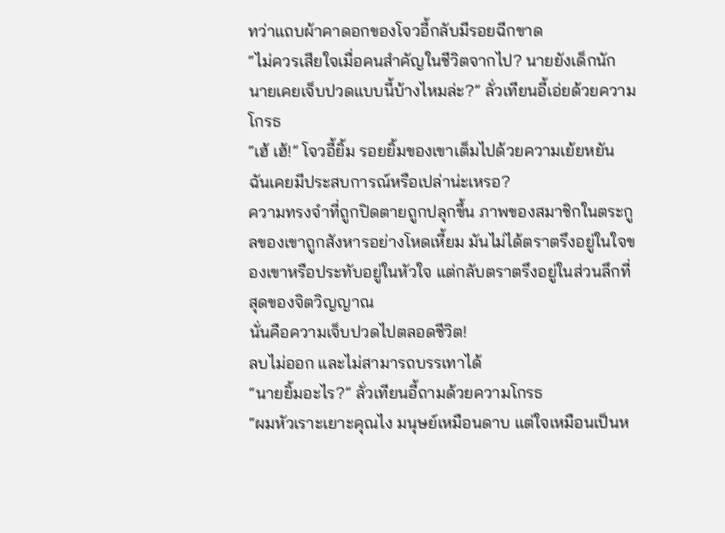ทว่าแถบผ้าคาดอกของโจวอี้กลับมีรอยฉีกขาด
“ไม่ควรเสียใจเมื่อคนสำคัญในชีวิตจากไป? นายยังเด็กนัก นายเคยเจ็บปวดแบบนี้บ้างไหมล่ะ?” ลั่วเทียนอี้เอ่ยด้วยความโกรธ
“เฮ้ เฮ้!” โจวอี้ยิ้ม รอยยิ้มของเขาเต็มไปด้วยความเย้ยหยัน
ฉันเคยมีประสบการณ์หรือเปล่าน่ะเหรอ?
ความทรงจำที่ถูกปิดตายถูกปลุกขึ้น ภาพของสมาชิกในตระกูลของเขาถูกสังหารอย่างโหดเหี้ยม มันไม่ได้ตราตรึงอยู่ในใจของเขาหรือประทับอยู่ในหัวใจ แต่กลับตราตรึงอยู่ในส่วนลึกที่สุดของจิตวิญญาณ
นั่นคือความเจ็บปวดไปตลอดชีวิต!
ลบไม่ออก และไม่สามารถบรรเทาได้
“นายยิ้มอะไร?” ลั่วเทียนอี้ถามด้วยความโกรธ
“ผมหัวเราะเยาะคุณไง มนุษย์เหมือนดาบ แต่ใจเหมือนเป็นห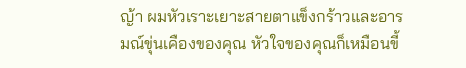ญ้า ผมหัวเราะเยาะสายตาแข็งกร้าวและอารมณ์ขุ่นเคืองของคุณ หัวใจของคุณก็เหมือนขี้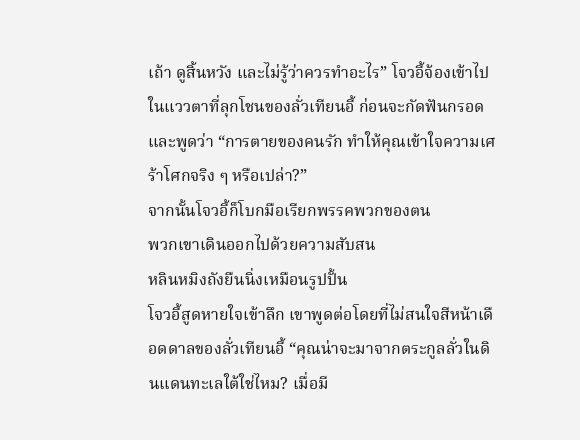เถ้า ดูสิ้นหวัง และไม่รู้ว่าควรทำอะไร” โจวอี้จ้องเข้าไปในแววตาที่ลุกโชนของลั่วเทียนอี้ ก่อนจะกัดฟันกรอดและพูดว่า “การตายของคนรัก ทำให้คุณเข้าใจความเศร้าโศกจริง ๆ หรือเปล่า?”
จากนั้นโจวอี้ก็โบกมือเรียกพรรคพวกของตน
พวกเขาเดินออกไปด้วยความสับสน
หลินหมิงถังยืนนิ่งเหมือนรูปปั้น
โจวอี้สูดหายใจเข้าลึก เขาพูดต่อโดยที่ไม่สนใจสีหน้าเดือดดาลของลั่วเทียนอี้ “คุณน่าจะมาจากตระกูลลั่วในดินแดนทะเลใต้ใช่ไหม? เมื่อมี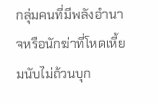กลุ่มคนที่มีพลังอำนาจหรือนักฆ่าที่โหดเหี้ยมนับไม่ถ้วนบุก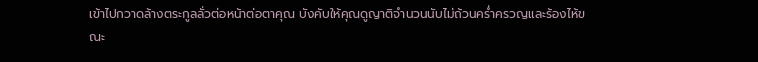เข้าไปกวาดล้างตระกูลลั่วต่อหน้าต่อตาคุณ บังคับให้คุณดูญาติจำนวนนับไม่ถ้วนคร่ำครวญและร้องไห้ขณะ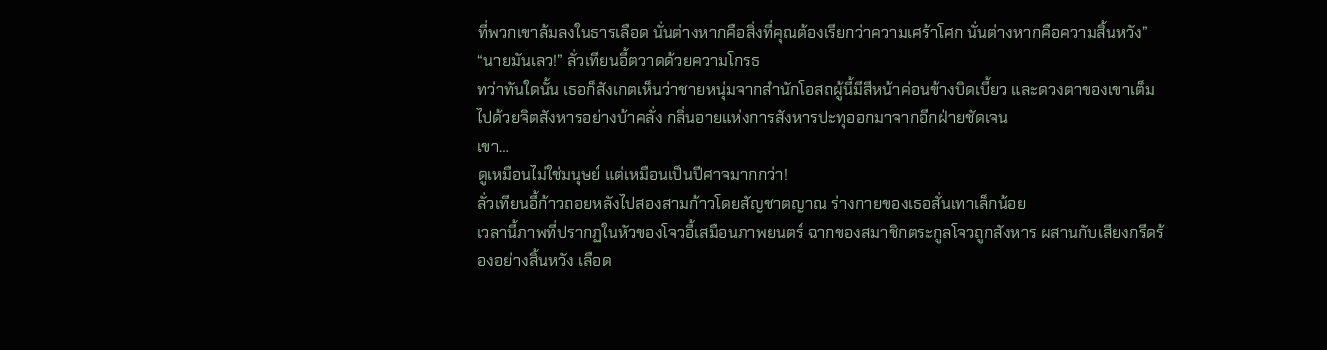ที่พวกเขาล้มลงในธารเลือด นั่นต่างหากคือสิ่งที่คุณต้องเรียกว่าความเศร้าโศก นั่นต่างหากคือความสิ้นหวัง”
“นายมันเลว!” ลั่วเทียนอี้ตวาดด้วยความโกรธ
ทว่าทันใดนั้น เธอก็สังเกตเห็นว่าชายหนุ่มจากสำนักโอสถผู้นี้มีสีหน้าค่อนข้างบิดเบี้ยว และดวงตาของเขาเต็มไปด้วยจิตสังหารอย่างบ้าคลั่ง กลิ่นอายแห่งการสังหารปะทุออกมาจากอีกฝ่ายชัดเจน
เขา…
ดูเหมือนไม่ใช่มนุษย์ แต่เหมือนเป็นปีศาจมากกว่า!
ลั่วเทียนอี้ก้าวถอยหลังไปสองสามก้าวโดยสัญชาตญาณ ร่างกายของเธอสั่นเทาเล็กน้อย
เวลานี้ภาพที่ปรากฏในหัวของโจวอี้เสมือนภาพยนตร์ ฉากของสมาชิกตระกูลโจวถูกสังหาร ผสานกับเสียงกรีดร้องอย่างสิ้นหวัง เลือด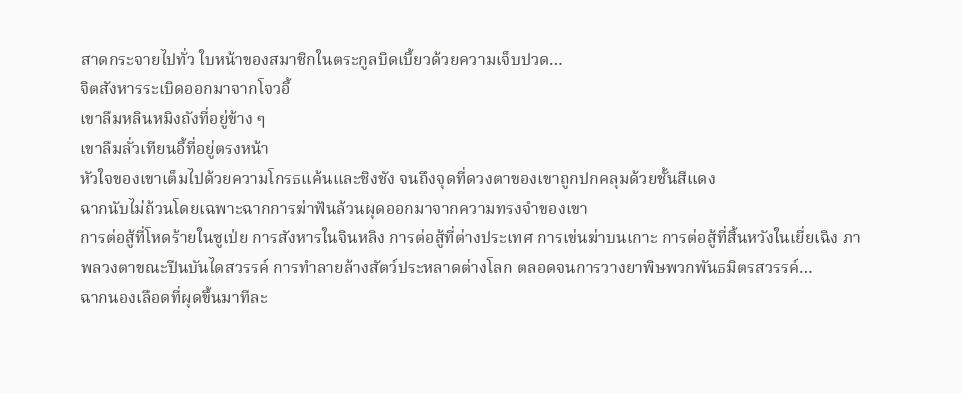สาดกระจายไปทั่ว ใบหน้าของสมาชิกในตระกูลบิดเบี้ยวด้วยความเจ็บปวด…
จิตสังหารระเบิดออกมาจากโจวอี้
เขาลืมหลินหมิงถังที่อยู่ข้าง ๆ
เขาลืมลั่วเทียนอี้ที่อยู่ตรงหน้า
หัวใจของเขาเต็มไปด้วยความโกรธแค้นและชิงชัง จนถึงจุดที่ดวงตาของเขาถูกปกคลุมด้วยชั้นสีแดง
ฉากนับไม่ถ้วนโดยเฉพาะฉากการฆ่าฟันล้วนผุดออกมาจากความทรงจำของเขา
การต่อสู้ที่โหดร้ายในซูเป่ย การสังหารในจินหลิง การต่อสู้ที่ต่างประเทศ การเข่นฆ่าบนเกาะ การต่อสู้ที่สิ้นหวังในเยี่ยเฉิง ภาพลวงตาขณะปีนบันไดสวรรค์ การทำลายล้างสัตว์ประหลาดต่างโลก ตลอดจนการวางยาพิษพวกพันธมิตรสวรรค์…
ฉากนองเลือดที่ผุดขึ้นมาทีละ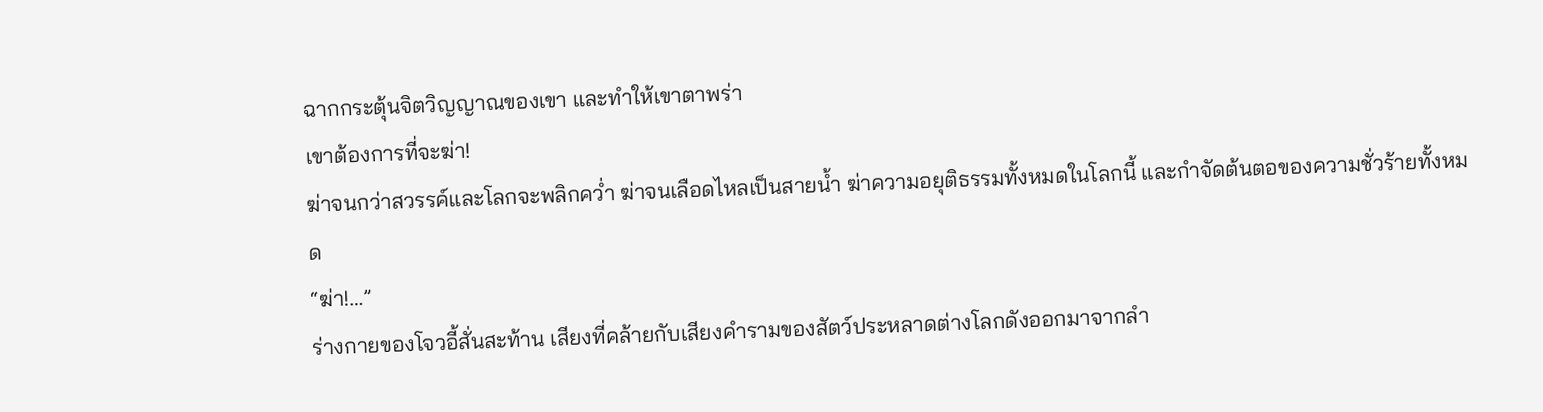ฉากกระตุ้นจิตวิญญาณของเขา และทำให้เขาตาพร่า
เขาต้องการที่จะฆ่า!
ฆ่าจนกว่าสวรรค์และโลกจะพลิกคว่ำ ฆ่าจนเลือดไหลเป็นสายน้ำ ฆ่าความอยุติธรรมทั้งหมดในโลกนี้ และกำจัดต้นตอของความชั่วร้ายทั้งหมด
“ฆ่า!…”
ร่างกายของโจวอี้สั่นสะท้าน เสียงที่คล้ายกับเสียงคำรามของสัตว์ประหลาดต่างโลกดังออกมาจากลำ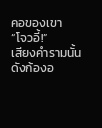คอของเขา
“โจวอี้!”
เสียงคำรามนั้นดังก้องอ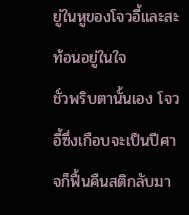ยู่ในหูของโจวอี้และสะท้อนอยู่ในใจ
ชั่วพริบตานั้นเอง โจวอี้ซึ่งเกือบจะเป็นปีศาจก็ฟื้นคืนสติกลับมา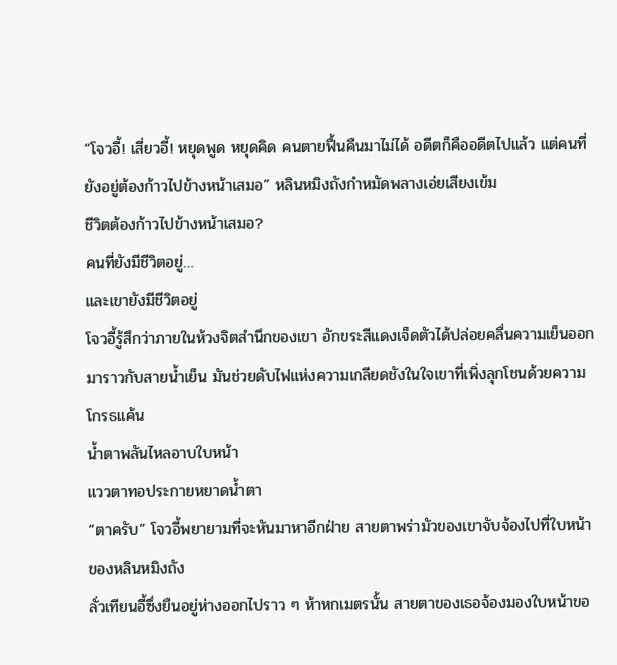“โจวอี้! เสี่ยวอี้! หยุดพูด หยุดคิด คนตายฟื้นคืนมาไม่ได้ อดีตก็คืออดีตไปแล้ว แต่คนที่ยังอยู่ต้องก้าวไปข้างหน้าเสมอ” หลินหมิงถังกำหมัดพลางเอ่ยเสียงเข้ม
ชีวิตต้องก้าวไปข้างหน้าเสมอ?
คนที่ยังมีชีวิตอยู่…
และเขายังมีชีวิตอยู่
โจวอี้รู้สึกว่าภายในห้วงจิตสำนึกของเขา อักขระสีแดงเจ็ดตัวได้ปล่อยคลื่นความเย็นออกมาราวกับสายน้ำเย็น มันช่วยดับไฟแห่งความเกลียดชังในใจเขาที่เพิ่งลุกโชนด้วยความโกรธแค้น
น้ำตาพลันไหลอาบใบหน้า
แววตาทอประกายหยาดน้ำตา
“ตาครับ” โจวอี้พยายามที่จะหันมาหาอีกฝ่าย สายตาพร่ามัวของเขาจับจ้องไปที่ใบหน้าของหลินหมิงถัง
ลั่วเทียนอี้ซึ่งยืนอยู่ห่างออกไปราว ๆ ห้าหกเมตรนั้น สายตาของเธอจ้องมองใบหน้าขอ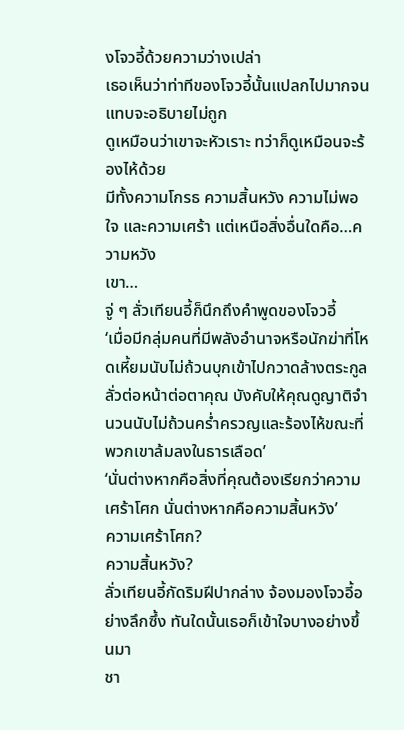งโจวอี้ด้วยความว่างเปล่า
เธอเห็นว่าท่าทีของโจวอี้นั้นแปลกไปมากจนแทบจะอธิบายไม่ถูก
ดูเหมือนว่าเขาจะหัวเราะ ทว่าก็ดูเหมือนจะร้องไห้ด้วย
มีทั้งความโกรธ ความสิ้นหวัง ความไม่พอใจ และความเศร้า แต่เหนือสิ่งอื่นใดคือ…ความหวัง
เขา…
จู่ ๆ ลั่วเทียนอี้ก็นึกถึงคำพูดของโจวอี้
‘เมื่อมีกลุ่มคนที่มีพลังอำนาจหรือนักฆ่าที่โหดเหี้ยมนับไม่ถ้วนบุกเข้าไปกวาดล้างตระกูลลั่วต่อหน้าต่อตาคุณ บังคับให้คุณดูญาติจำนวนนับไม่ถ้วนคร่ำครวญและร้องไห้ขณะที่พวกเขาล้มลงในธารเลือด’
‘นั่นต่างหากคือสิ่งที่คุณต้องเรียกว่าความเศร้าโศก นั่นต่างหากคือความสิ้นหวัง’
ความเศร้าโศก?
ความสิ้นหวัง?
ลั่วเทียนอี้กัดริมฝีปากล่าง จ้องมองโจวอี้อย่างลึกซึ้ง ทันใดนั้นเธอก็เข้าใจบางอย่างขึ้นมา
ชา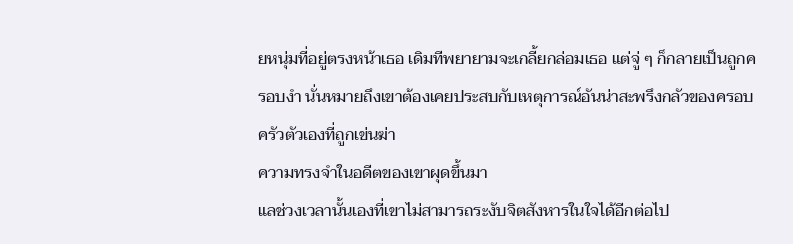ยหนุ่มที่อยู่ตรงหน้าเธอ เดิมทีพยายามจะเกลี้ยกล่อมเธอ แต่จู่ ๆ ก็กลายเป็นถูกครอบงำ นั่นหมายถึงเขาต้องเคยประสบกับเหตุการณ์อันน่าสะพรึงกลัวของครอบครัวตัวเองที่ถูกเข่นฆ่า
ความทรงจำในอดีตของเขาผุดขึ้นมา
แลช่วงเวลานั้นเองที่เขาไม่สามารถระงับจิตสังหารในใจได้อีกต่อไป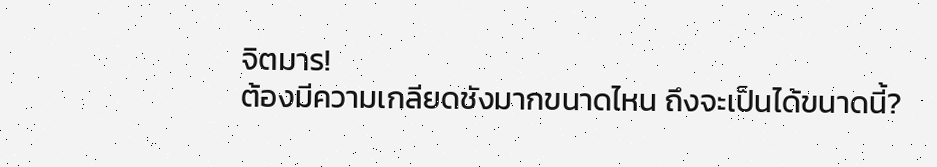จิตมาร!
ต้องมีความเกลียดชังมากขนาดไหน ถึงจะเป็นได้ขนาดนี้?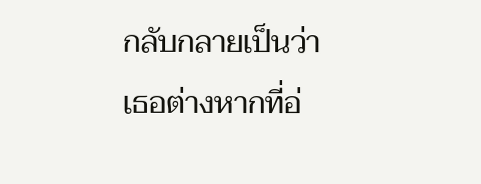กลับกลายเป็นว่าเธอต่างหากที่อ่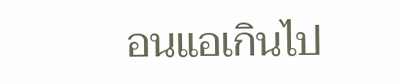อนแอเกินไป